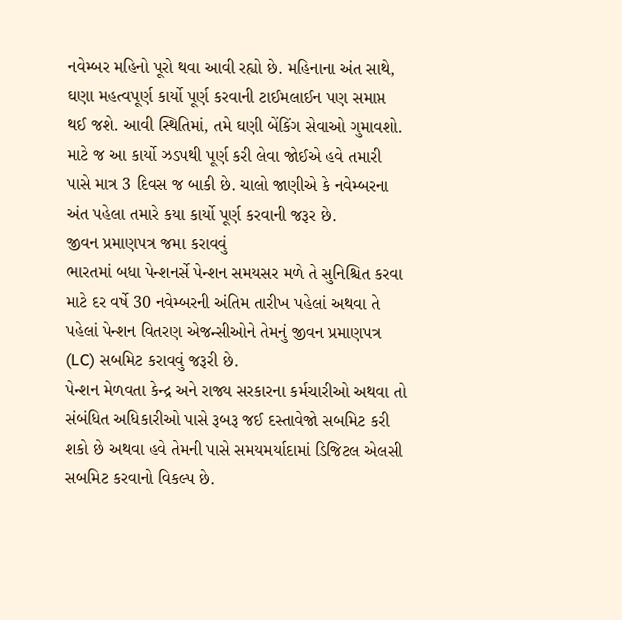નવેમ્બર મહિનો પૂરો થવા આવી રહ્યો છે. મહિનાના અંત સાથે, ઘણા મહત્વપૂર્ણ કાર્યો પૂર્ણ કરવાની ટાઈમલાઈન પણ સમાપ્ત થઈ જશે. આવી સ્થિતિમાં, તમે ઘણી બેંકિંગ સેવાઓ ગુમાવશો. માટે જ આ કાર્યો ઝડપથી પૂર્ણ કરી લેવા જોઈએ હવે તમારી પાસે માત્ર 3 દિવસ જ બાકી છે. ચાલો જાણીએ કે નવેમ્બરના અંત પહેલા તમારે કયા કાર્યો પૂર્ણ કરવાની જરૂર છે.
જીવન પ્રમાણપત્ર જમા કરાવવું
ભારતમાં બધા પેન્શનર્સે પેન્શન સમયસર મળે તે સુનિશ્ચિત કરવા માટે દર વર્ષે 30 નવેમ્બરની અંતિમ તારીખ પહેલાં અથવા તે પહેલાં પેન્શન વિતરણ એજન્સીઓને તેમનું જીવન પ્રમાણપત્ર (LC) સબમિટ કરાવવું જરૂરી છે.
પેન્શન મેળવતા કેન્દ્ર અને રાજ્ય સરકારના કર્મચારીઓ અથવા તો સંબંધિત અધિકારીઓ પાસે રૂબરૂ જઈ દસ્તાવેજો સબમિટ કરી શકો છે અથવા હવે તેમની પાસે સમયમર્યાદામાં ડિજિટલ એલસી સબમિટ કરવાનો વિકલ્પ છે.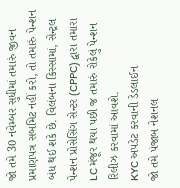જો તમે 30 નવેમ્બર સુધીમાં તમારું જીવન પ્રમાણપત્ર સબમિટ નહીં કરો, તો તમારું પેન્શન બંધ થઈ શકે છે. વિલંબના કિસ્સામાં, સેન્ટ્રલ પેન્શન પ્રોસેસિંગ સેન્ટર (CPPC) દ્વારા તમારા LC મંજૂર થયા પછી જ તમારું રોકેલું પેન્શન રિલીઝ કરવામાં આવશે.
KYC અપડેટ કરવાની ડેડલાઈન
જો તમે પંજાબ નેશનલ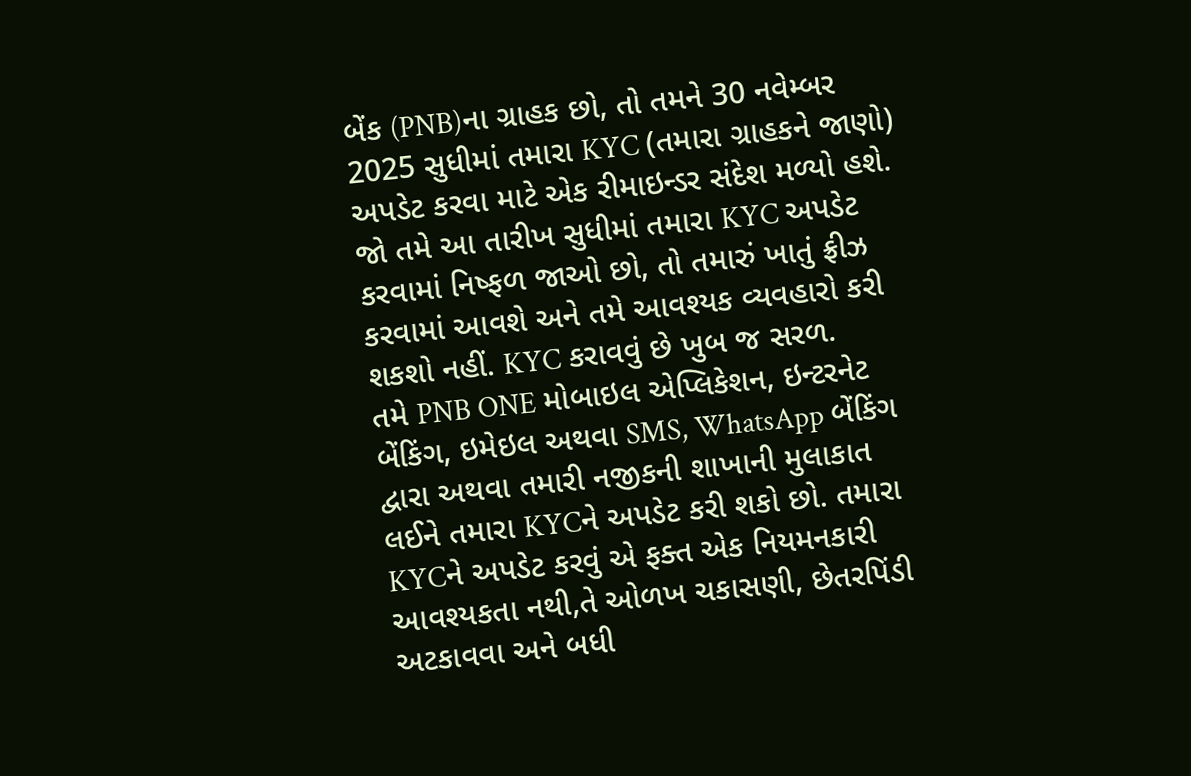બેંક (PNB)ના ગ્રાહક છો, તો તમને 30 નવેમ્બર 2025 સુધીમાં તમારા KYC (તમારા ગ્રાહકને જાણો) અપડેટ કરવા માટે એક રીમાઇન્ડર સંદેશ મળ્યો હશે. જો તમે આ તારીખ સુધીમાં તમારા KYC અપડેટ કરવામાં નિષ્ફળ જાઓ છો, તો તમારું ખાતું ફ્રીઝ કરવામાં આવશે અને તમે આવશ્યક વ્યવહારો કરી શકશો નહીં. KYC કરાવવું છે ખુબ જ સરળ.
તમે PNB ONE મોબાઇલ એપ્લિકેશન, ઇન્ટરનેટ બેંકિંગ, ઇમેઇલ અથવા SMS, WhatsApp બેંકિંગ દ્વારા અથવા તમારી નજીકની શાખાની મુલાકાત લઈને તમારા KYCને અપડેટ કરી શકો છો. તમારા KYCને અપડેટ કરવું એ ફક્ત એક નિયમનકારી આવશ્યકતા નથી,તે ઓળખ ચકાસણી, છેતરપિંડી અટકાવવા અને બધી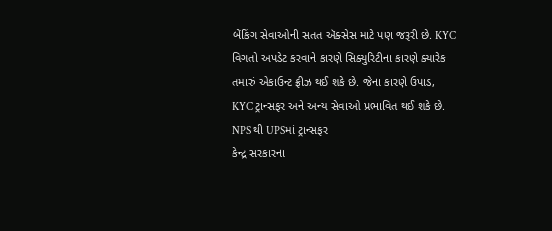બેંકિંગ સેવાઓની સતત ઍક્સેસ માટે પણ જરૂરી છે. KYC વિગતો અપડેટ કરવાને કારણે સિક્યુરિટીના કારણે ક્યારેક તમારું એકાઉન્ટ ફ્રીઝ થઈ શકે છે. જેના કારણે ઉપાડ, KYC ટ્રાન્સફર અને અન્ય સેવાઓ પ્રભાવિત થઈ શકે છે.
NPS થી UPSમાં ટ્રાન્સફર
કેન્દ્ર સરકારના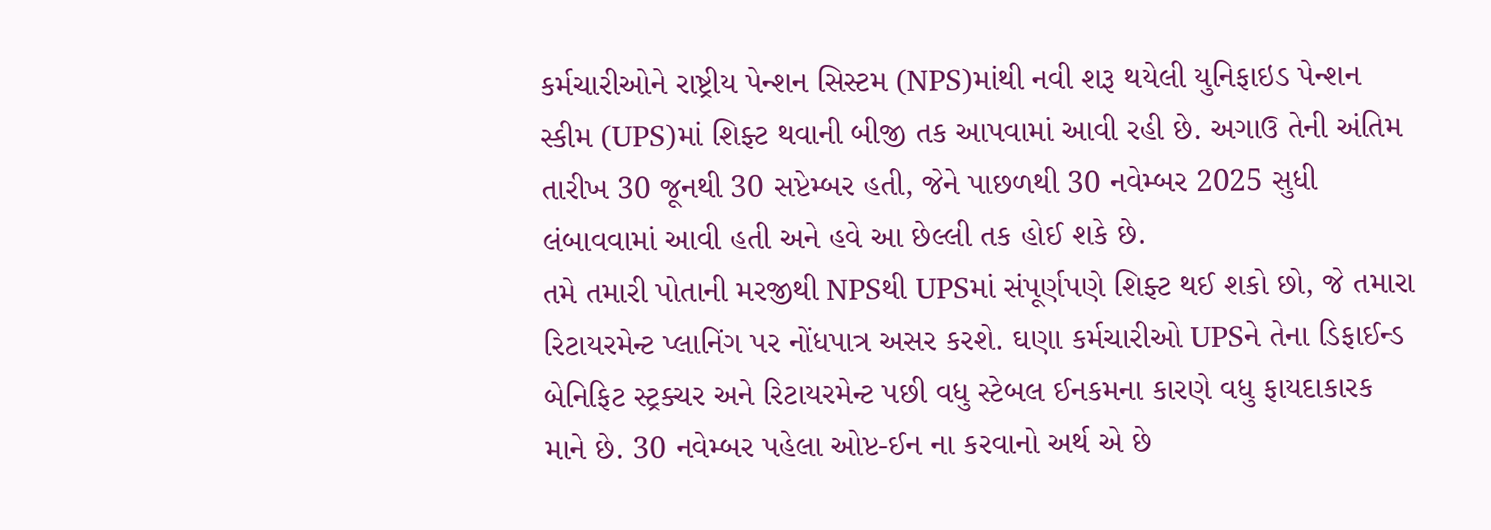કર્મચારીઓને રાષ્ટ્રીય પેન્શન સિસ્ટમ (NPS)માંથી નવી શરૂ થયેલી યુનિફાઇડ પેન્શન સ્કીમ (UPS)માં શિફ્ટ થવાની બીજી તક આપવામાં આવી રહી છે. અગાઉ તેની અંતિમ તારીખ 30 જૂનથી 30 સપ્ટેમ્બર હતી, જેને પાછળથી 30 નવેમ્બર 2025 સુધી લંબાવવામાં આવી હતી અને હવે આ છેલ્લી તક હોઈ શકે છે.
તમે તમારી પોતાની મરજીથી NPSથી UPSમાં સંપૂર્ણપણે શિફ્ટ થઈ શકો છો, જે તમારા રિટાયરમેન્ટ પ્લાનિંગ પર નોંધપાત્ર અસર કરશે. ઘણા કર્મચારીઓ UPSને તેના ડિફાઈન્ડ બેનિફિટ સ્ટ્રક્ચર અને રિટાયરમેન્ટ પછી વધુ સ્ટેબલ ઈનકમના કારણે વધુ ફાયદાકારક માને છે. 30 નવેમ્બર પહેલા ઓપ્ટ-ઈન ના કરવાનો અર્થ એ છે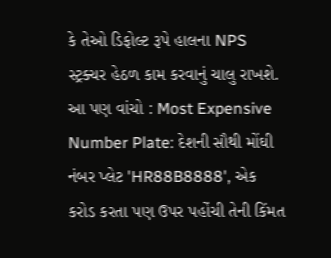કે તેઓ ડિફોલ્ટ રૂપે હાલના NPS સ્ટ્રક્ચર હેઠળ કામ કરવાનું ચાલુ રાખશે.
આ પણ વાંચો : Most Expensive Number Plate: દેશની સૌથી મોંઘી નંબર પ્લેટ 'HR88B8888', એક કરોડ કરતા પણ ઉપર પહોંચી તેની કિંમત